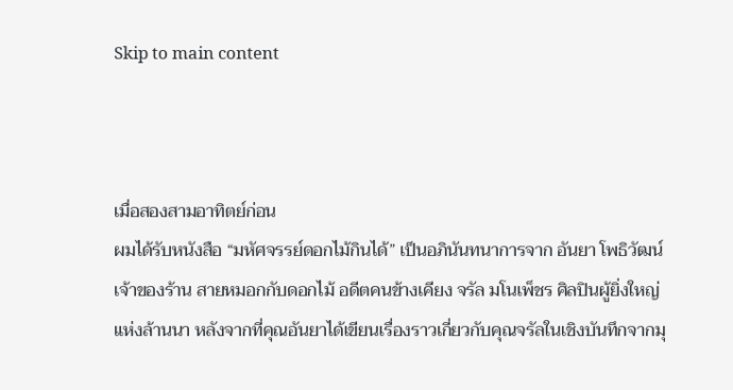Skip to main content



เมื่อสองสามอาทิตย์ก่อน
ผมได้รับหนังสือ “มหัศจรรย์ดอกไม้กินได้” เป็นอภินันทนาการจาก อันยา โพธิวัฒน์ เจ้าของร้าน สายหมอกกับดอกไม้ อดีตคนข้างเคียง จรัล มโนเพ็ชร ศิลปินผู้ยิ่งใหญ่แห่งล้านนา หลังจากที่คุณอันยาได้เขียนเรื่องราวเกี่ยวกับคุณจรัลในเชิงบันทึกจากมุ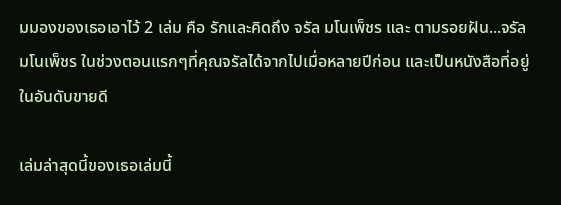มมองของเธอเอาไว้ 2 เล่ม คือ รักและคิดถึง จรัล มโนเพ็ชร และ ตามรอยฝัน...จรัล มโนเพ็ชร ในช่วงตอนแรกๆที่คุณจรัลได้จากไปเมื่อหลายปีก่อน และเป็นหนังสือที่อยู่ในอันดับขายดี

เล่มล่าสุดนี้ของเธอเล่มนี้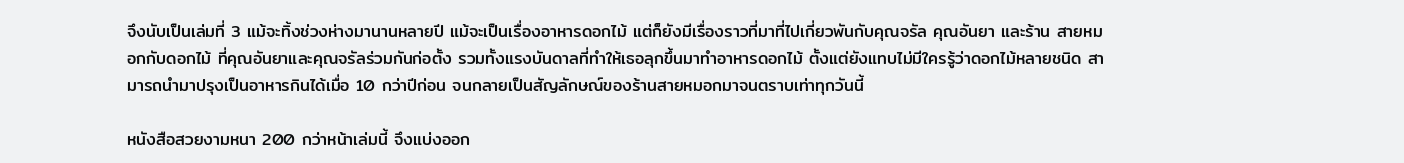จึงนับเป็นเล่มที่ 3 แม้จะทิ้งช่วงห่างมานานหลายปี แม้จะเป็นเรื่องอาหารดอกไม้ แต่ก็ยังมีเรื่องราวที่มาที่ไปเกี่ยวพันกับคุณจรัล คุณอันยา และร้าน สายหมอกกับดอกไม้ ที่คุณอันยาและคุณจรัลร่วมกันก่อตั้ง รวมทั้งแรงบันดาลที่ทำให้เธอลุกขึ้นมาทำอาหารดอกไม้ ตั้งแต่ยังแทบไม่มีใครรู้ว่าดอกไม้หลายชนิด สามารถนำมาปรุงเป็นอาหารกินได้เมื่อ 10 กว่าปีก่อน จนกลายเป็นสัญลักษณ์ของร้านสายหมอกมาจนตราบเท่าทุกวันนี้

หนังสือสวยงามหนา 200 กว่าหน้าเล่มนี้ จึงแบ่งออก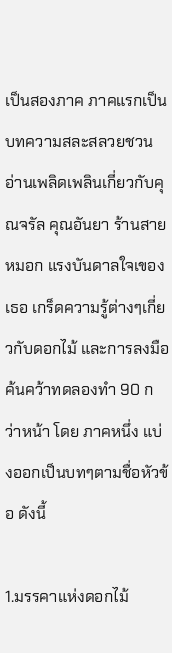เป็นสองภาค ภาคแรกเป็นบทความสละสลวยชวนอ่านเพลิดเพลินเกี่ยวกับคุณจรัล คุณอันยา ร้านสายหมอก แรงบันดาลใจเของเธอ เกร็ดความรู้ต่างๆเกี่ยวกับดอกไม้ และการลงมือค้นคว้าทดลองทำ 90 กว่าหน้า โดย ภาคหนึ่ง แบ่งออกเป็นบทๆตามชื่อหัวข้อ ดังนี้

1.มรรคาแห่งดอกไม้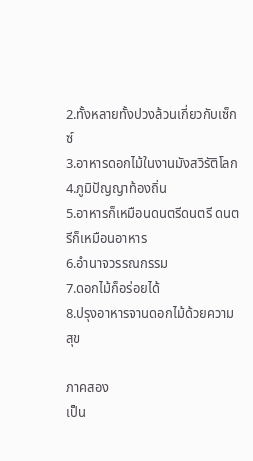2.ทั้งหลายทั้งปวงล้วนเกี่ยวกับเซ็กซ์
3.อาหารดอกไม้ในงานมังสวิรัติโลก
4.ภูมิปัญญาท้องถิ่น
5.อาหารก็เหมือนดนตรีดนตรี ดนตรีก็เหมือนอาหาร
6.อำนาจวรรณกรรม
7.ดอกไม้ก็อร่อยได้
8.ปรุงอาหารจานดอกไม้ด้วยความสุข

ภาคสอง
เป็น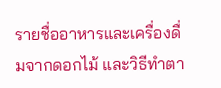รายชื่ออาหารและเครื่องดื่มจากดอกไม้ และวิธีทำตา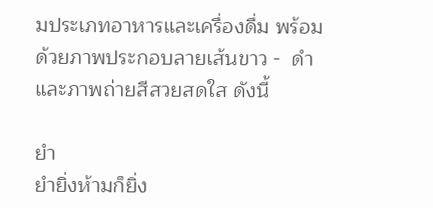มประเภทอาหารและเครื่องดื่ม พร้อมด้วยภาพประกอบลายเส้นขาว -  ดำ และภาพถ่ายสีสวยสดใส ดังนี้

ยำ
ยำยิ่งห้ามก็ยิ่ง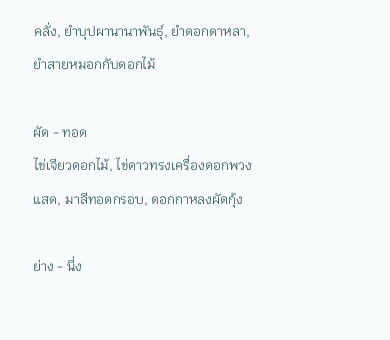คลั่ง, ยำบุปผานานาพันธุ์, ยำดอกดาหลา, ยำสายหมอกกับดอกไม้

ผัด - ทอด
ไข่เจียวดอกไม้, ไข่ดาวทรงเครื่องดอกพวงแสด, มาลีทอดกรอบ, ดอกกาหลงผัดกุ้ง

ย่าง - นึ่ง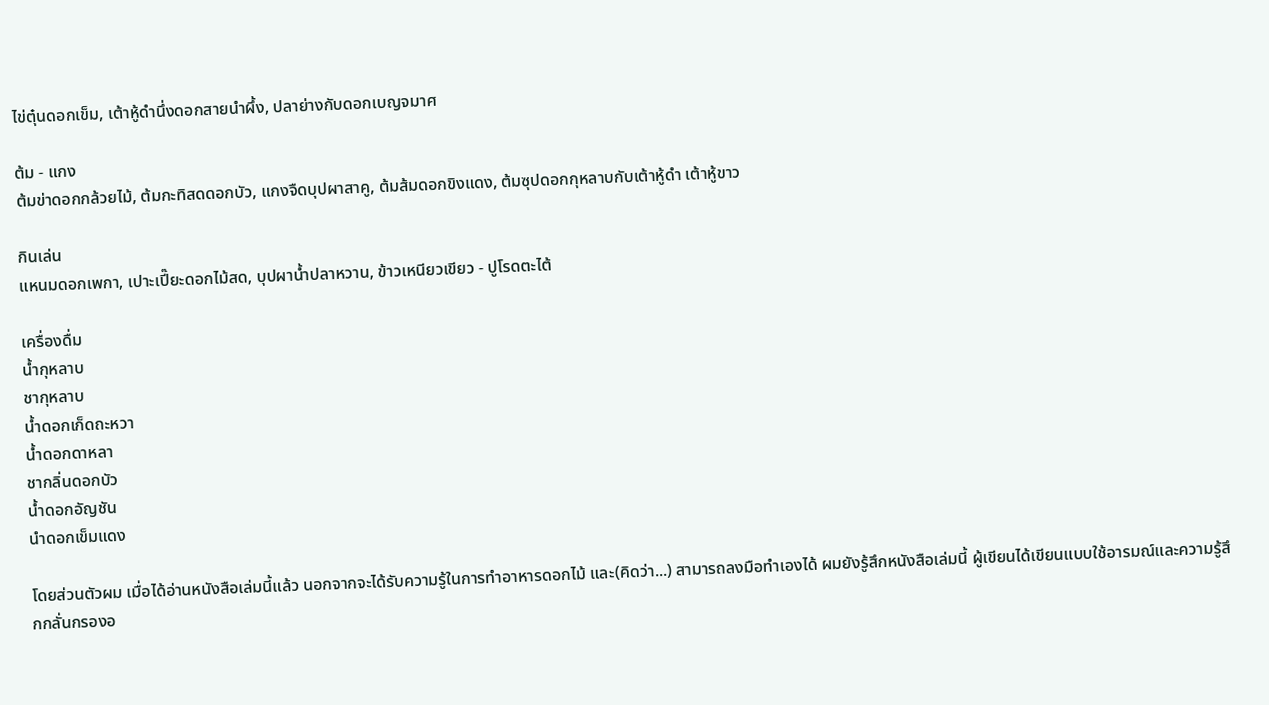ไข่ตุ๋นดอกเข็ม, เต้าหู้ดำนึ่งดอกสายนำผึ้ง, ปลาย่างกับดอกเบญจมาศ

ต้ม - แกง
ต้มข่าดอกกล้วยไม้, ต้มกะทิสดดอกบัว, แกงจืดบุปผาสาคู, ต้มส้มดอกขิงแดง, ต้มซุปดอกกุหลาบกับเต้าหู้ดำ เต้าหู้ขาว

กินเล่น
แหนมดอกเพกา, เปาะเปี๊ยะดอกไม้สด, บุปผาน้ำปลาหวาน, ข้าวเหนียวเขียว - ปูโรดตะไต้

เครื่องดื่ม
น้ำกุหลาบ
ชากุหลาบ
น้ำดอกเก็ดถะหวา
น้ำดอกดาหลา
ชากลิ่นดอกบัว
น้ำดอกอัญชัน
นำดอกเข็มแดง

โดยส่วนตัวผม เมื่อได้อ่านหนังสือเล่มนี้แล้ว นอกจากจะได้รับความรู้ในการทำอาหารดอกไม้ และ(คิดว่า...) สามารถลงมือทำเองได้ ผมยังรู้สึกหนังสือเล่มนี้ ผู้เขียนได้เขียนแบบใช้อารมณ์และความรู้สึกกลั่นกรองอ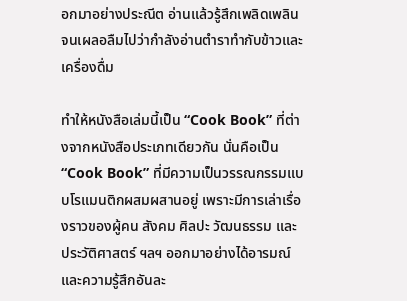อกมาอย่างประณีต อ่านแล้วรู้สึกเพลิดเพลิน จนเผลอลืมไปว่ากำลังอ่านตำราทำกับข้าวและเครื่องดื่ม

ทำให้หนังสือเล่มนี้เป็น “Cook Book” ที่ต่างจากหนังสือประเภทเดียวกัน นั่นคือเป็น “Cook Book” ที่มีความเป็นวรรณกรรมแบบโรแมนติกผสมผสานอยู่ เพราะมีการเล่าเรื่องราวของผู้คน สังคม ศิลปะ วัฒนธรรม และประวัติศาสตร์ ฯลฯ ออกมาอย่างได้อารมณ์และความรู้สึกอันละ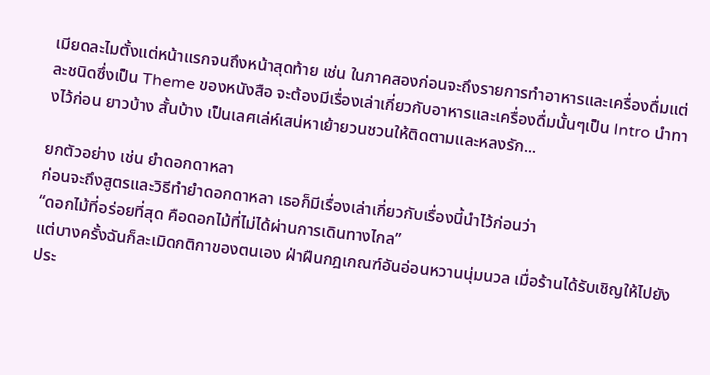เมียดละไมตั้งแต่หน้าแรกจนถึงหน้าสุดท้าย เช่น ในภาคสองก่อนจะถึงรายการทำอาหารและเครื่องดื่มแต่ละชนิดซึ่งเป็น Theme ของหนังสือ จะต้องมีเรื่องเล่าเกี่ยวกับอาหารและเครื่องดื่มนั้นๆเป็น Intro นำทางไว้ก่อน ยาวบ้าง สั้นบ้าง เป็นเลศเล่ห์เสน่หาเย้ายวนชวนให้ติดตามและหลงรัก...

ยกตัวอย่าง เช่น ยำดอกดาหลา
ก่อนจะถึงสูตรและวิธีทำยำดอกดาหลา เธอก็มีเรื่องเล่าเกี่ยวกับเรื่องนี้นำไว้ก่อนว่า
“ดอกไม้ที่อร่อยที่สุด คือดอกไม้ที่ไม่ได้ผ่านการเดินทางไกล”
แต่บางครั้งฉันก็ละเมิดกติกาของตนเอง ฝ่าฝืนกฎเกณฑ์อันอ่อนหวานนุ่มนวล เมื่อร้านได้รับเชิญให้ไปยังประ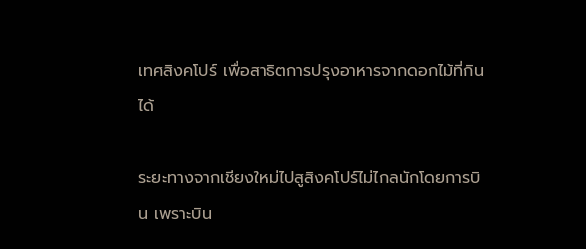เทศสิงคโปร์ เพื่อสาธิตการปรุงอาหารจากดอกไม้ที่กินได้

ระยะทางจากเชียงใหม่ไปสูสิงคโปร์ไม่ไกลนักโดยการบิน เพราะบิน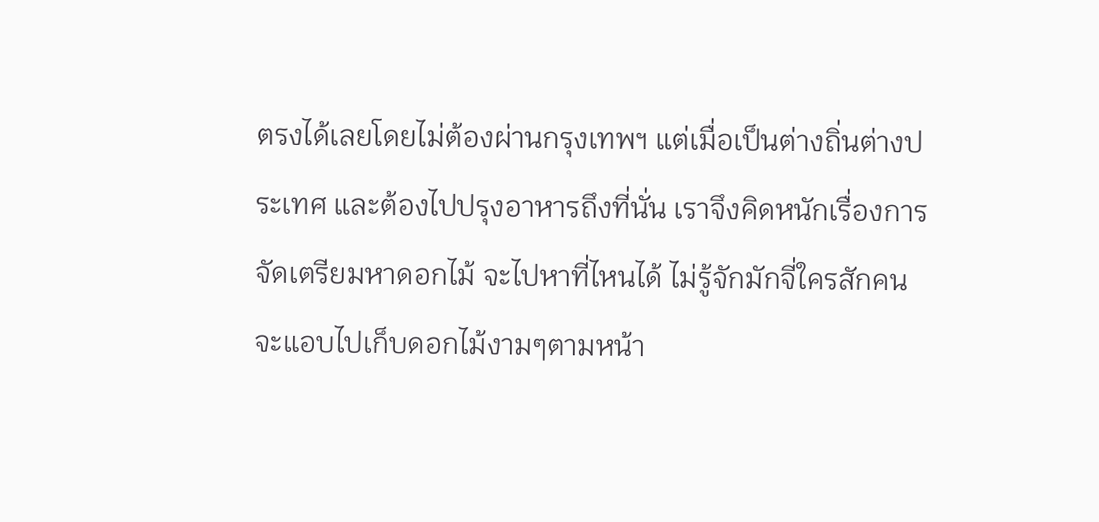ตรงได้เลยโดยไม่ต้องผ่านกรุงเทพฯ แต่เมื่อเป็นต่างถิ่นต่างประเทศ และต้องไปปรุงอาหารถึงที่นั่น เราจึงคิดหนักเรื่องการจัดเตรียมหาดอกไม้ จะไปหาที่ไหนได้ ไม่รู้จักมักจี่ใครสักคน จะแอบไปเก็บดอกไม้งามๆตามหน้า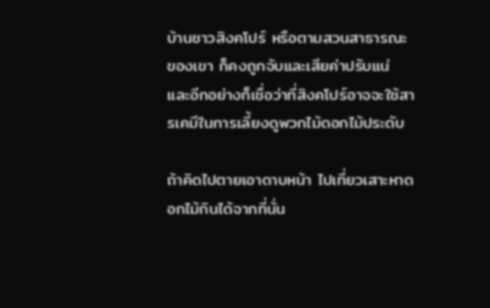บ้านชาวสิงคโปร์ หรือตามสวนสาธารณะของเขา ก็คงถูกจับและเสียค่าปรับแน่ และอีกอย่างก็เชื่อว่าที่สิงคโปร์อาจจะใช้สารเคมีในการเลี้ยงดูพวกไม้ดอกไม้ประดับ

ถ้าคิดไปตายเอาดาบหน้า ไปเที่ยวเสาะหาดอกไม้กินได้จากที่นั่น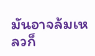มันอาจล้มเหลวก็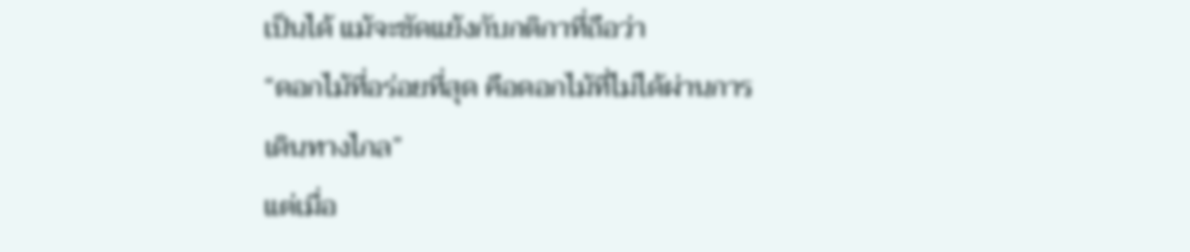เป็นได้ แม้จะขัดแย้งกับกติกาที่ถือว่า
“ดอกไม้ที่อร่อยที่สุด คือดอกไม้ที่ไม่ได้ผ่านการเดินทางไกล”
แต่เมื่อ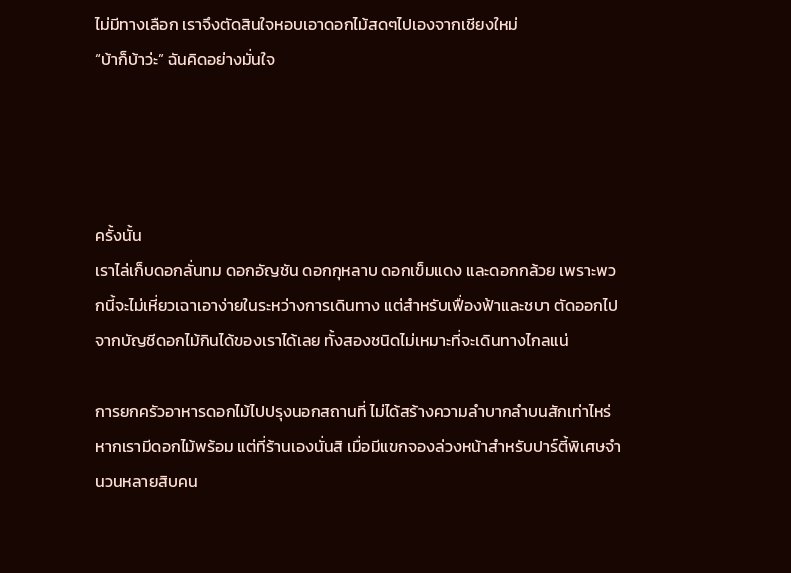ไม่มีทางเลือก เราจึงตัดสินใจหอบเอาดอกไม้สดๆไปเองจากเชียงใหม่
“บ้าก็บ้าว่ะ” ฉันคิดอย่างมั่นใจ




ครั้งนั้น
เราไล่เก็บดอกลั่นทม ดอกอัญชัน ดอกกุหลาบ ดอกเข็มแดง และดอกกล้วย เพราะพวกนี้จะไม่เหี่ยวเฉาเอาง่ายในระหว่างการเดินทาง แต่สำหรับเฟื่องฟ้าและชบา ตัดออกไปจากบัญชีดอกไม้กินได้ของเราได้เลย ทั้งสองชนิดไม่เหมาะที่จะเดินทางไกลแน่

การยกครัวอาหารดอกไม้ไปปรุงนอกสถานที่ ไม่ได้สร้างความลำบากลำบนสักเท่าไหร่ หากเรามีดอกไม้พร้อม แต่ที่ร้านเองนั่นสิ เมื่อมีแขกจองล่วงหน้าสำหรับปาร์ตี้พิเศษจำนวนหลายสิบคน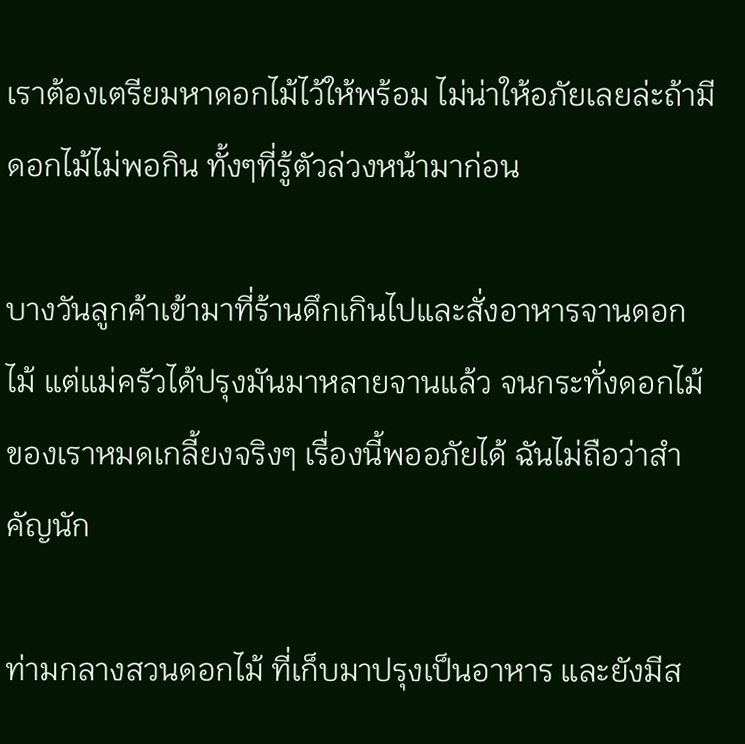เราต้องเตรียมหาดอกไม้ไว้ให้พร้อม ไม่น่าให้อภัยเลยล่ะถ้ามีดอกไม้ไม่พอกิน ทั้งๆที่รู้ตัวล่วงหน้ามาก่อน

บางวันลูกค้าเข้ามาที่ร้านดึกเกินไปและสั่งอาหารจานดอกไม้ แต่แม่ครัวได้ปรุงมันมาหลายจานแล้ว จนกระทั่งดอกไม้ของเราหมดเกลี้ยงจริงๆ เรื่องนี้พออภัยได้ ฉันไม่ถือว่าสำคัญนัก

ท่ามกลางสวนดอกไม้ ที่เก็บมาปรุงเป็นอาหาร และยังมีส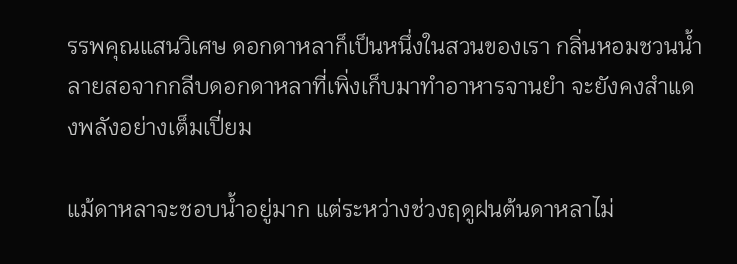รรพคุณแสนวิเศษ ดอกดาหลาก็เป็นหนึ่งในสวนของเรา กลิ่นหอมชวนน้ำลายสอจากกลีบดอกดาหลาที่เพิ่งเก็บมาทำอาหารจานยำ จะยังคงสำแดงพลังอย่างเต็มเปี่ยม

แม้ดาหลาจะชอบน้ำอยู่มาก แต่ระหว่างช่วงฤดูฝนต้นดาหลาไม่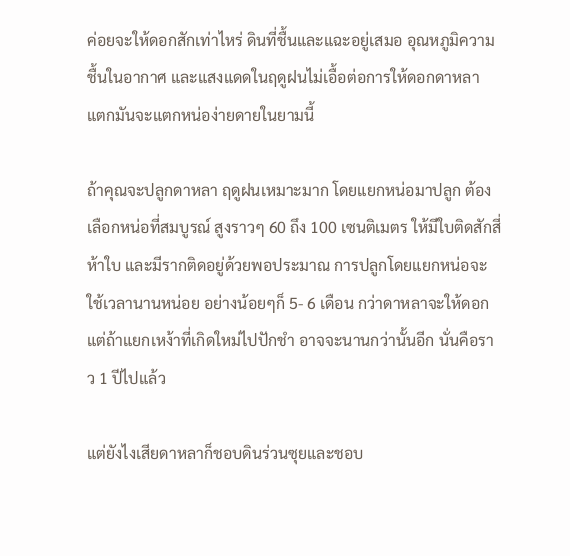ค่อยจะให้ดอกสักเท่าไหร่ ดินที่ชื้นและแฉะอยู่เสมอ อุณหภูมิความชื้นในอากาศ และแสงแดดในฤดูฝนไม่เอื้อต่อการให้ดอกดาหลา แตกมันจะแตกหน่อง่ายดายในยามนี้

ถ้าคุณจะปลูกดาหลา ฤดูฝนเหมาะมาก โดยแยกหน่อมาปลูก ต้องเลือกหน่อที่สมบูรณ์ สูงราวๆ 60 ถึง 100 เซนติเมตร ให้มีใบติดสักสี่ห้าใบ และมีรากติดอยู่ด้วยพอประมาณ การปลูกโดยแยกหน่อจะใช้เวลานานหน่อย อย่างน้อยๆก็ 5- 6 เดือน กว่าดาหลาจะให้ดอก แต่ถ้าแยกเหง้าที่เกิดใหม่ไปปักชำ อาจจะนานกว่านั้นอีก นั่นคือราว 1 ปีไปแล้ว

แต่ยังไงเสียดาหลาก็ชอบดินร่วนซุยและชอบ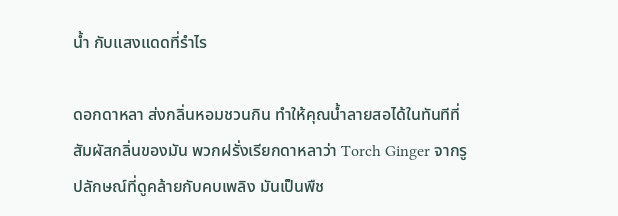น้ำ กับแสงแดดที่รำไร

ดอกดาหลา ส่งกลิ่นหอมชวนกิน ทำให้คุณน้ำลายสอได้ในทันทีที่สัมผัสกลิ่นของมัน พวกฝรั่งเรียกดาหลาว่า Torch Ginger จากรูปลักษณ์ที่ดูคล้ายกับคบเพลิง มันเป็นพืช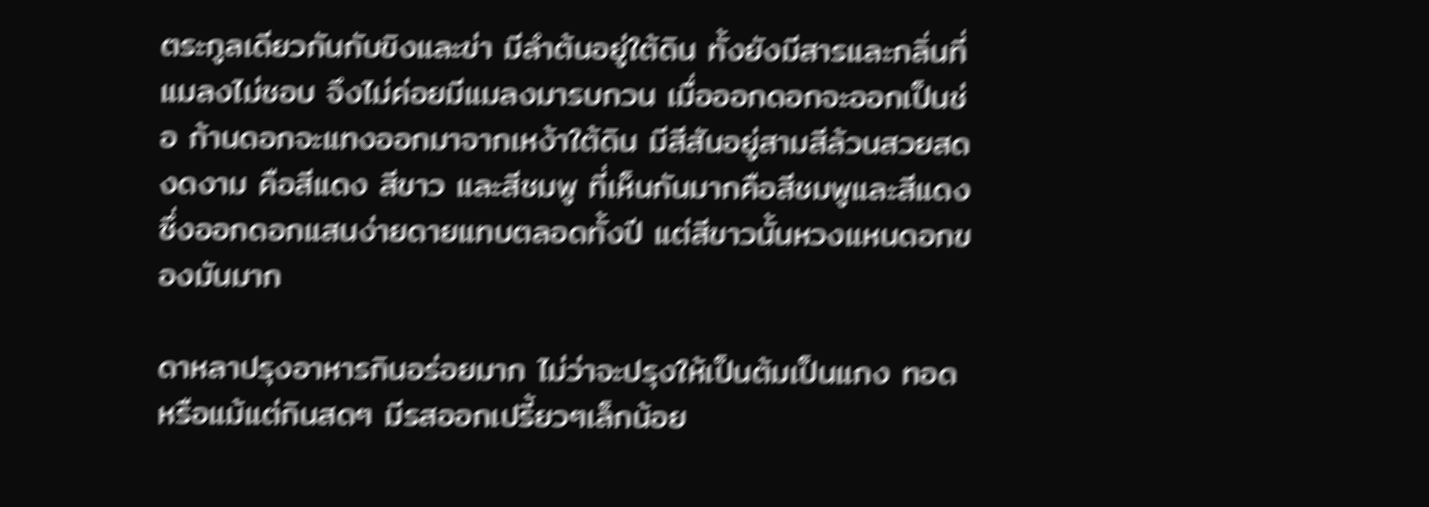ตระกูลเดียวกันกับขิงและข่า มีลำต้นอยู่ใต้ดิน ทั้งยังมีสารและกลิ่นที่แมลงไม่ชอบ จึงไม่ค่อยมีแมลงมารบกวน เมื่อออกดอกจะออกเป็นช่อ ก้านดอกจะแทงออกมาจากเหง้าใต้ดิน มีสีสันอยู่สามสีล้วนสวยสดงดงาม คือสีแดง สีขาว และสีชมพู ที่เห็นกันมากคือสีชมพูและสีแดง ซึ่งออกดอกแสนง่ายดายแทบตลอดทั้งปี แต่สีขาวนั้นหวงแหนดอกของมันมาก

ดาหลาปรุงอาหารกินอร่อยมาก ไม่ว่าจะปรุงให้เป็นต้มเป็นแกง ทอด หรือแม้แต่กินสดๆ มีรสออกเปรี้ยวๆเล็กน้อย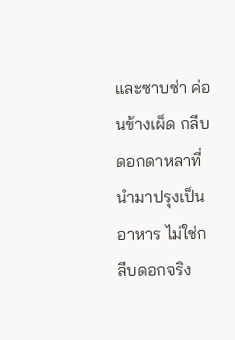และซาบซ่า ค่อนข้างเผ็ด กลีบดอกดาหลาที่นำมาปรุงเป็นอาหาร ไม่ใช่กลีบดอกจริง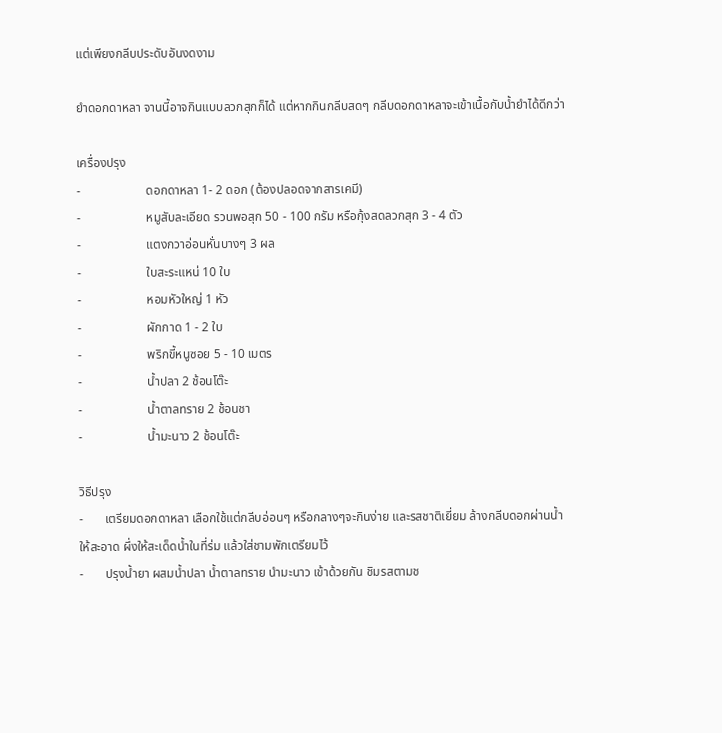แต่เพียงกลีบประดับอันงดงาม

ยำดอกดาหลา จานนี้อาจกินแบบลวกสุกก็ได้ แต่หากกินกลีบสดๆ กลีบดอกดาหลาจะเข้าเนื้อกับน้ำยำได้ดีกว่า

เครื่องปรุง
-                     ดอกดาหลา 1- 2 ดอก (ต้องปลอดจากสารเคมี)
-                     หมูสับละเอียด รวนพอสุก 50 - 100 กรัม หรือกุ้งสดลวกสุก 3 - 4 ตัว
-                     แตงกวาอ่อนหั่นบางๆ 3 ผล
-                     ใบสะระแหน่ 10 ใบ
-                     หอมหัวใหญ่ 1 หัว
-                     ผักกาด 1 - 2 ใบ
-                     พริกขี้หนูซอย 5 - 10 เมตร
-                     น้ำปลา 2 ช้อนโต๊ะ
-                     น้ำตาลทราย 2 ช้อนชา
-                     น้ำมะนาว 2 ช้อนโต๊ะ

วิธีปรุง
-       เตรียมดอกดาหลา เลือกใช้แต่กลีบอ่อนๆ หรือกลางๆจะกินง่าย และรสชาติเยี่ยม ล้างกลีบดอกผ่านน้ำให้สะอาด ผึ่งให้สะเด็ดน้ำในที่ร่ม แล้วใส่ชามพักเตรียมไว้
-       ปรุงน้ำยา ผสมน้ำปลา น้ำตาลทราย นำมะนาว เข้าด้วยกัน ชิมรสตามช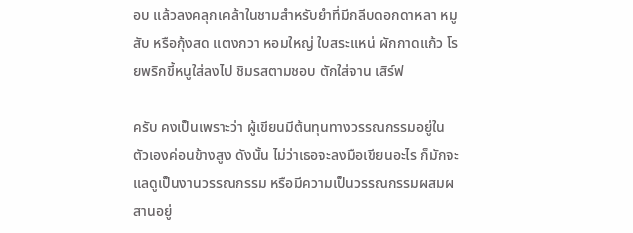อบ แล้วลงคลุกเคล้าในชามสำหรับยำที่มีกลีบดอกดาหลา หมูสับ หรือกุ้งสด แตงกวา หอมใหญ่ ใบสระแหน่ ผักกาดแก้ว โรยพริกขี้หนูใส่ลงไป ชิมรสตามชอบ ตักใส่จาน เสิร์ฟ

ครับ คงเป็นเพราะว่า ผู้เขียนมีต้นทุนทางวรรณกรรมอยู่ในตัวเองค่อนข้างสูง ดังนั้น ไม่ว่าเธอจะลงมือเขียนอะไร ก็มักจะแลดูเป็นงานวรรณกรรม หรือมีความเป็นวรรณกรรมผสมผสานอยู่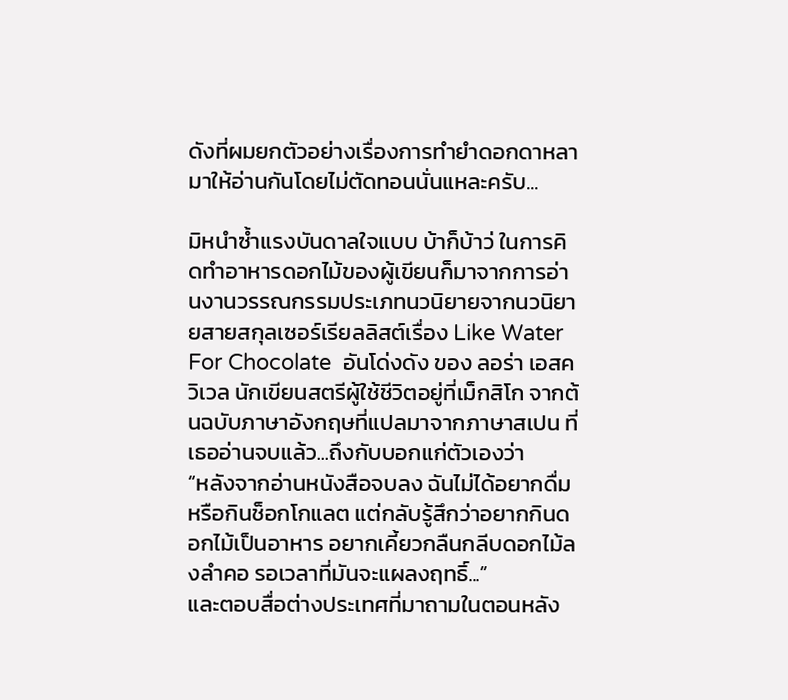ดังที่ผมยกตัวอย่างเรื่องการทำยำดอกดาหลามาให้อ่านกันโดยไม่ตัดทอนนั่นแหละครับ...

มิหนำซ้ำแรงบันดาลใจแบบ บ้าก็บ้าว่ ในการคิดทำอาหารดอกไม้ของผู้เขียนก็มาจากการอ่านงานวรรณกรรมประเภทนวนิยายจากนวนิยายสายสกุลเซอร์เรียลลิสต์เรื่อง Like Water For Chocolate  อันโด่งดัง ของ ลอร่า เอสควิเวล นักเขียนสตรีผู้ใช้ชีวิตอยู่ที่เม็กสิโก จากต้นฉบับภาษาอังกฤษที่แปลมาจากภาษาสเปน ที่เธออ่านจบแล้ว...ถึงกับบอกแก่ตัวเองว่า
“หลังจากอ่านหนังสือจบลง ฉันไม่ได้อยากดื่มหรือกินช็อกโกแลต แต่กลับรู้สึกว่าอยากกินดอกไม้เป็นอาหาร อยากเคี้ยวกลืนกลีบดอกไม้ลงลำคอ รอเวลาที่มันจะแผลงฤทธิ์...”
และตอบสื่อต่างประเทศที่มาถามในตอนหลัง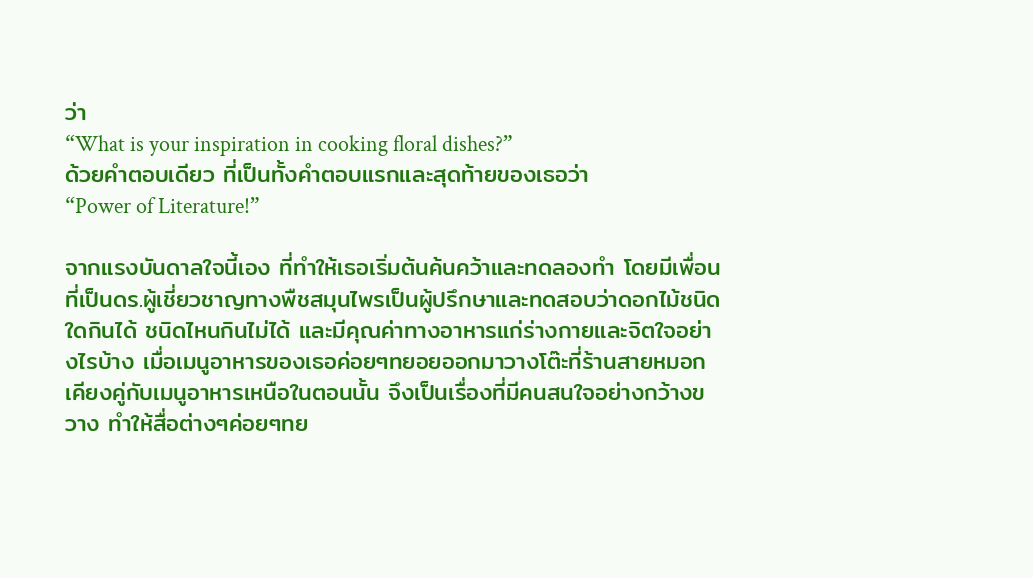ว่า
“What is your inspiration in cooking floral dishes?”
ด้วยคำตอบเดียว ที่เป็นทั้งคำตอบแรกและสุดท้ายของเธอว่า
“Power of Literature!”

จากแรงบันดาลใจนี้เอง ที่ทำให้เธอเริ่มต้นค้นคว้าและทดลองทำ โดยมีเพื่อนที่เป็นดร.ผู้เชี่ยวชาญทางพืชสมุนไพรเป็นผู้ปรึกษาและทดสอบว่าดอกไม้ชนิดใดกินได้ ชนิดไหนกินไม่ได้ และมีคุณค่าทางอาหารแก่ร่างกายและจิตใจอย่างไรบ้าง เมื่อเมนูอาหารของเธอค่อยๆทยอยออกมาวางโต๊ะที่ร้านสายหมอกเคียงคู่กับเมนูอาหารเหนือในตอนนั้น จึงเป็นเรื่องที่มีคนสนใจอย่างกว้างขวาง ทำให้สื่อต่างๆค่อยๆทย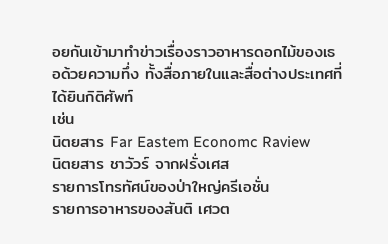อยกันเข้ามาทำข่าวเรื่องราวอาหารดอกไม้ของเธอด้วยความทึ่ง ทั้งสื่อภายในและสื่อต่างประเทศที่ได้ยินกิติศัพท์
เช่น
นิตยสาร Far Eastem Economc Raview
นิตยสาร ชาวัวร์ จากฝรั่งเศส
รายการโทรทัศน์ของป่าใหญ่ครีเอชั่น
รายการอาหารของสันติ เศวต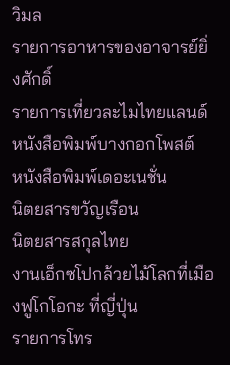วิมล
รายการอาหารของอาจารย์ยิ่งศักดิ์
รายการเที่ยวละไมไทยแลนด์
หนังสือพิมพ์บางกอกโพสต์
หนังสือพิมพ์เดอะเนชั่น
นิตยสารขวัญเรือน
นิตยสารสกุลไทย
งานเอ็กซโปกล้วยไม้โลกที่เมืองฟูโกโอกะ ที่ญี่ปุ่น
รายการโทร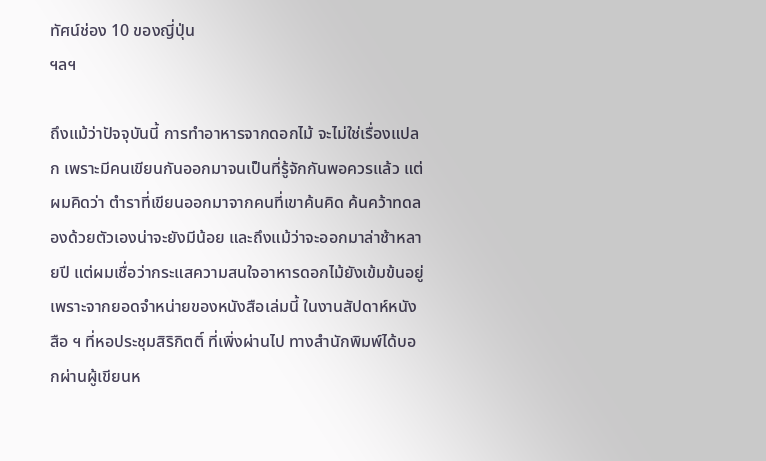ทัศน์ช่อง 10 ของญี่ปุ่น
ฯลฯ

ถึงแม้ว่าปัจจุบันนี้ การทำอาหารจากดอกไม้ จะไม่ใช่เรื่องแปลก เพราะมีคนเขียนกันออกมาจนเป็นที่รู้จักกันพอควรแล้ว แต่ผมคิดว่า ตำราที่เขียนออกมาจากคนที่เขาค้นคิด ค้นคว้าทดลองด้วยตัวเองน่าจะยังมีน้อย และถึงแม้ว่าจะออกมาล่าช้าหลายปี แต่ผมเชื่อว่ากระแสความสนใจอาหารดอกไม้ยังเข้มข้นอยู่ เพราะจากยอดจำหน่ายของหนังสือเล่มนี้ ในงานสัปดาห์หนังสือ ฯ ที่หอประชุมสิริกิตติ์ ที่เพิ่งผ่านไป ทางสำนักพิมพ์ได้บอกผ่านผู้เขียนห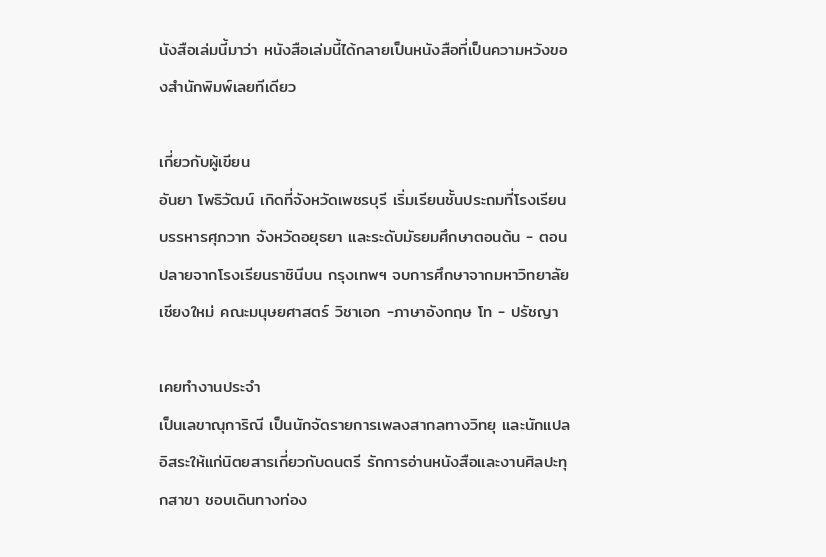นังสือเล่มนี้มาว่า หนังสือเล่มนี้ได้กลายเป็นหนังสือที่เป็นความหวังของสำนักพิมพ์เลยทีเดียว

เกี่ยวกับผู้เขียน
อันยา โพธิวัฒน์ เกิดที่จังหวัดเพชรบุรี เริ่มเรียนชั้นประถมที่โรงเรียนบรรหารศุภวาท จังหวัดอยุธยา และระดับมัธยมศึกษาตอนต้น - ตอนปลายจากโรงเรียนราชินีบน กรุงเทพฯ จบการศึกษาจากมหาวิทยาลัยเชียงใหม่ คณะมนุษยศาสตร์ วิชาเอก -ภาษาอังกฤษ โท - ปรัชญา

เคยทำงานประจำ
เป็นเลขาณุการิณี เป็นนักจัดรายการเพลงสากลทางวิทยุ และนักแปลอิสระให้แก่นิตยสารเกี่ยวกับดนตรี รักการอ่านหนังสือและงานศิลปะทุกสาขา ชอบเดินทางท่อง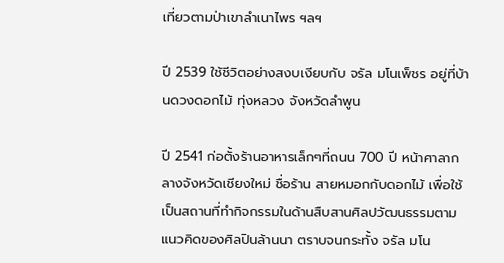เที่ยวตามป่าเขาลำเนาไพร ฯลฯ

ปี 2539 ใช้ชีวิตอย่างสงบเงียบกับ จรัล มโนเพ็ชร อยู่ที่บ้านดวงดอกไม้ ทุ่งหลวง จังหวัดลำพูน

ปี 2541 ก่อตั้งร้านอาหารเล็กๆที่ถนน 700 ปี หน้าศาลากลางจังหวัดเชียงใหม่ ชื่อร้าน สายหมอกกับดอกไม้ เพื่อใช้เป็นสถานที่ทำกิจกรรมในด้านสืบสานศิลปวัฒนธรรมตามแนวคิดของศิลปินล้านนา ตราบจนกระทั้ง จรัล มโน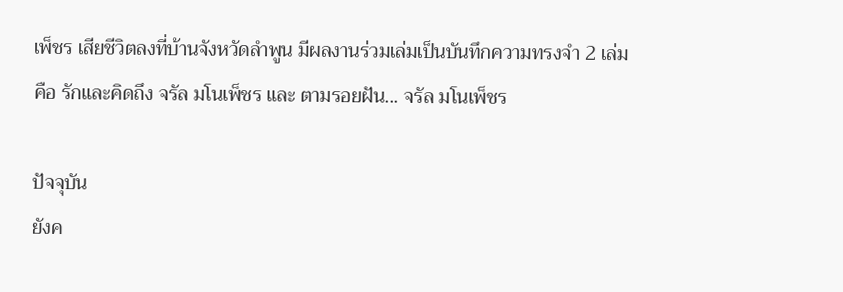เพ็ชร เสียชีวิตลงที่บ้านจังหวัดลำพูน มีผลงานร่วมเล่มเป็นบันทึกความทรงจำ 2 เล่ม คือ รักและคิดถึง จรัล มโนเพ็ชร และ ตามรอยฝัน... จรัล มโนเพ็ชร

ปัจจุบัน
ยังค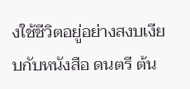งใช้ชีวิตอยู่อย่างสงบเงียบกับหนังสือ ดนตรี ต้น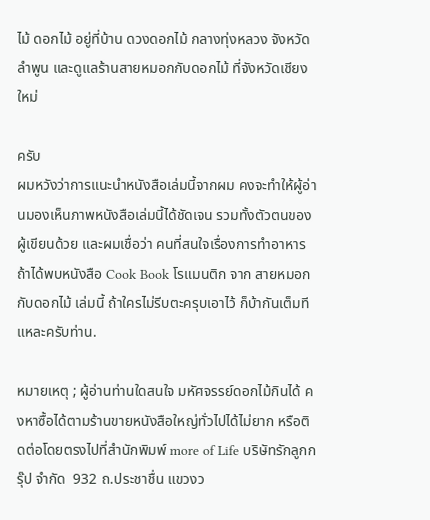ไม้ ดอกไม้ อยู่ที่บ้าน ดวงดอกไม้ กลางทุ่งหลวง จังหวัดลำพูน และดูแลร้านสายหมอกกับดอกไม้ ที่จังหวัดเชียงใหม่

ครับ
ผมหวังว่าการแนะนำหนังสือเล่มนี้จากผม คงจะทำให้ผู้อ่านมองเห็นภาพหนังสือเล่มนี้ได้ชัดเจน รวมทั้งตัวตนของผู้เขียนด้วย และผมเชื่อว่า คนที่สนใจเรื่องการทำอาหาร ถ้าได้พบหนังสือ Cook Book โรแมนติก จาก สายหมอกกับดอกไม้ เล่มนี้ ถ้าใครไม่รีบตะครุบเอาไว้ ก็บ้ากันเต็มทีแหละครับท่าน.

หมายเหตุ ; ผู้อ่านท่านใดสนใจ มหัศจรรย์ดอกไม้กินได้ คงหาซื้อได้ตามร้านขายหนังสือใหญ่ทั่วไปได้ไม่ยาก หรือติดต่อโดยตรงไปที่สำนักพิมพ์ more of Life บริษัทรักลูกกรุ๊ป จำกัด  932 ถ.ประชาชื่น แขวงว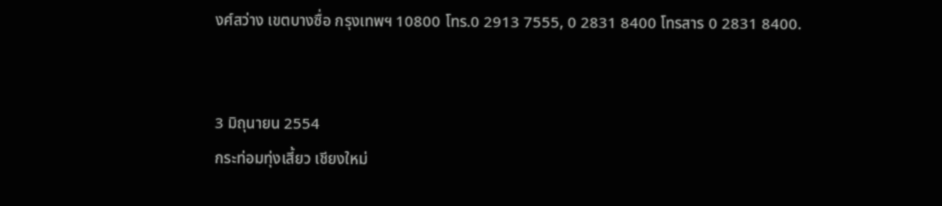งศ์สว่าง เขตบางซื่อ กรุงเทพฯ 10800 โทร.0 2913 7555, 0 2831 8400 โทรสาร 0 2831 8400.


3 มิถุนายน 2554
กระท่อมทุ่งเสี้ยว เชียงใหม่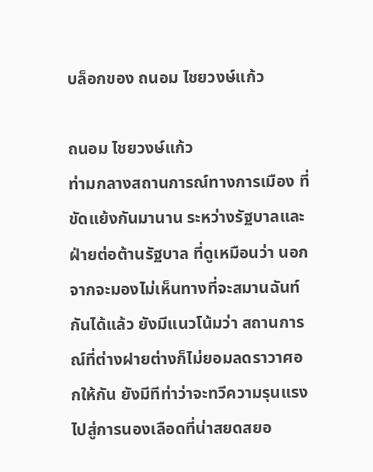บล็อกของ ถนอม ไชยวงษ์แก้ว

ถนอม ไชยวงษ์แก้ว
ท่ามกลางสถานการณ์ทางการเมือง ที่ขัดแย้งกันมานาน ระหว่างรัฐบาลและฝ่ายต่อต้านรัฐบาล ที่ดูเหมือนว่า นอกจากจะมองไม่เห็นทางที่จะสมานฉันท์กันได้แล้ว ยังมีแนวโน้มว่า สถานการณ์ที่ต่างฝายต่างก็ไม่ยอมลดราวาศอกให้กัน ยังมีทีท่าว่าจะทวีความรุนแรงไปสู่การนองเลือดที่น่าสยดสยอ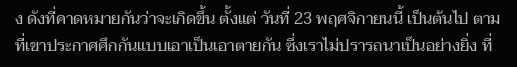ง ดังที่คาดหมายกันว่าจะเกิดขึ้น ตั้งแต่ วันที่ 23 พฤศจิกายนนี้ เป็นต้นไป ตามที่เขาประกาศศึกกันแบบเอาเป็นเอาตายกัน ซึ่งเราไม่ปรารถนาเป็นอย่างยิ่ง ที่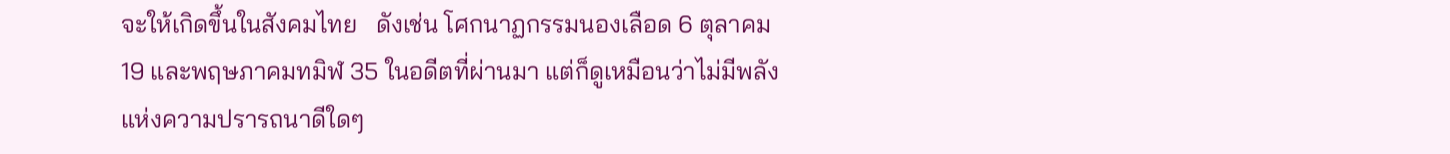จะให้เกิดขึ้นในสังคมไทย   ดังเช่น โศกนาฏกรรมนองเลือด 6 ตุลาคม 19 และพฤษภาคมทมิฬ 35 ในอดีตที่ผ่านมา แต่ก็ดูเหมือนว่าไม่มีพลังแห่งความปรารถนาดีใดๆ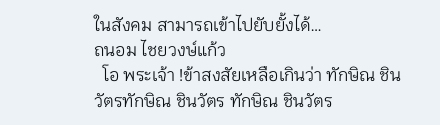ในสังคม สามารถเข้าไปยับยั้งได้…
ถนอม ไชยวงษ์แก้ว
  โอ พระเจ้า !ข้าสงสัยเหลือเกินว่า ทักษิณ ชินวัตรทักษิณ ชินวัตร ทักษิณ ชินวัตร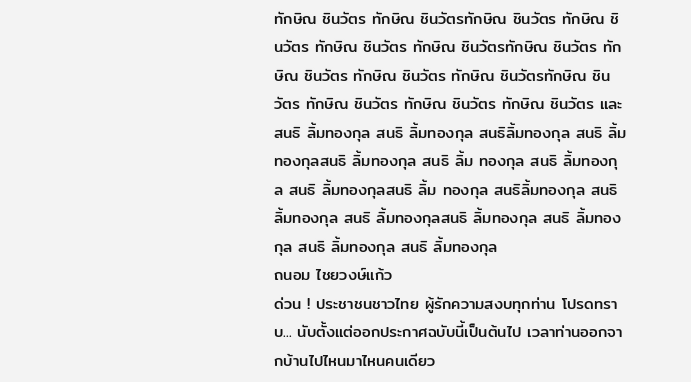ทักษิณ ชินวัตร ทักษิณ ชินวัตรทักษิณ ชินวัตร ทักษิณ ชินวัตร ทักษิณ ชินวัตร ทักษิณ ชินวัตรทักษิณ ชินวัตร ทักษิณ ชินวัตร ทักษิณ ชินวัตร ทักษิณ ชินวัตรทักษิณ ชินวัตร ทักษิณ ชินวัตร ทักษิณ ชินวัตร ทักษิณ ชินวัตร และ สนธิ ลิ้มทองกุล สนธิ ลิ้มทองกุล สนธิลิ้มทองกุล สนธิ ลิ้มทองกุลสนธิ ลิ้มทองกุล สนธิ ลิ้ม ทองกุล สนธิ ลิ้มทองกุล สนธิ ลิ้มทองกุลสนธิ ลิ้ม ทองกุล สนธิลิ้มทองกุล สนธิ ลิ้มทองกุล สนธิ ลิ้มทองกุลสนธิ ลิ้มทองกุล สนธิ ลิ้มทองกุล สนธิ ลิ้มทองกุล สนธิ ลิ้มทองกุล
ถนอม ไชยวงษ์แก้ว
ด่วน ! ประชาชนชาวไทย ผู้รักความสงบทุกท่าน โปรดทราบ... นับตั้งแต่ออกประกาศฉบับนี้เป็นต้นไป เวลาท่านออกจากบ้านไปไหนมาไหนคนเดียว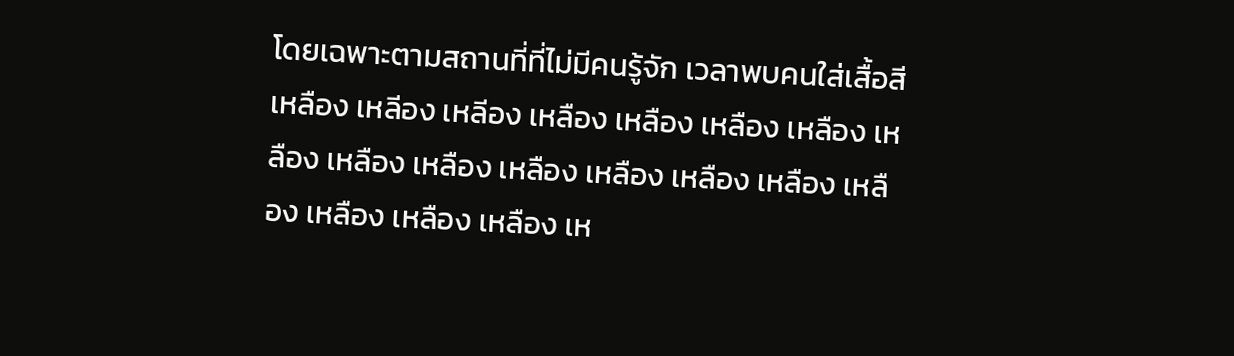โดยเฉพาะตามสถานที่ที่ไม่มีคนรู้จัก เวลาพบคนใส่เสื้อสีเหลือง เหลีอง เหลีอง เหลือง เหลือง เหลือง เหลือง เหลือง เหลือง เหลือง เหลือง เหลือง เหลือง เหลือง เหลือง เหลือง เหลือง เหลือง เห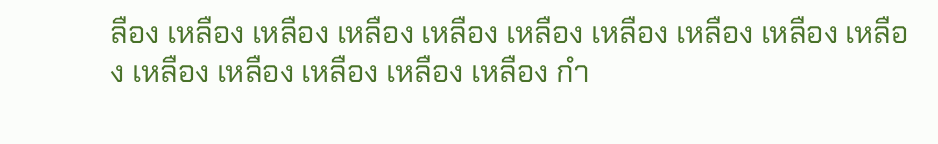ลือง เหลือง เหลือง เหลือง เหลือง เหลือง เหลือง เหลือง เหลือง เหลือง เหลือง เหลือง เหลือง เหลือง เหลือง กำ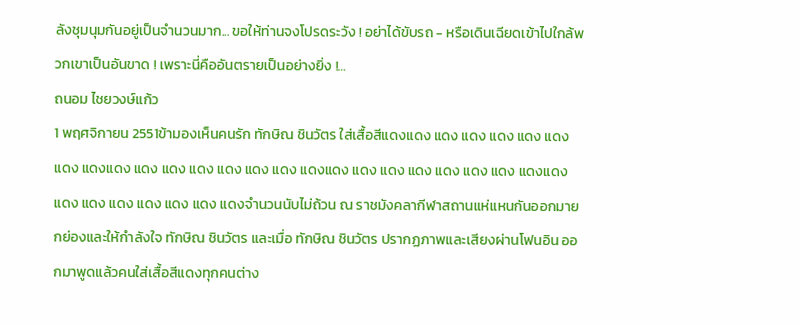ลังชุมนุมกันอยู่เป็นจำนวนมาก... ขอให้ท่านจงโปรดระวัง ! อย่าได้ขับรถ - หรือเดินเฉียดเข้าไปใกล้พวกเขาเป็นอันขาด ! เพราะนี่คืออันตรายเป็นอย่างยิ่ง !…
ถนอม ไชยวงษ์แก้ว
1 พฤศจิกายน 2551ข้ามองเห็นคนรัก ทักษิณ ชินวัตร ใส่เสื้อสีแดงแดง แดง แดง แดง แดง แดง แดง แดงแดง แดง แดง แดง แดง แดง แดง แดงแดง แดง แดง แดง แดง แดง แดง แดงแดง แดง แดง แดง แดง แดง แดง แดงจำนวนนับไม่ถ้วน ณ ราชมังคลากีฬาสถานแห่แหนกันออกมายกย่องและให้กำลังใจ ทักษิณ ชินวัตร และเมื่อ ทักษิณ ชินวัตร ปรากฏภาพและเสียงผ่านโฟนอิน ออกมาพูดแล้วคนใส่เสื้อสีแดงทุกคนต่าง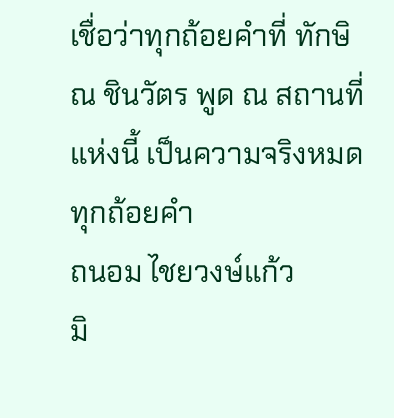เชื่อว่าทุกถ้อยคำที่ ทักษิณ ชินวัตร พูด ณ สถานที่แห่งนี้ เป็นความจริงหมดทุกถ้อยคำ
ถนอม ไชยวงษ์แก้ว
มิ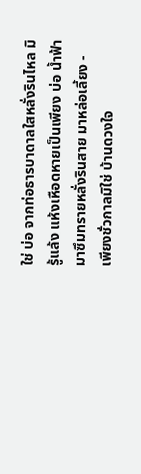ใช่ บ่อ จากท่อธารบาดาลใสหลั่งรินไหล มิรู้แล้ง แห้งเหือดหายเป็นเพียง บ่อ น้ำฟ้ามาซึมทรายหลั่งรินสาย มาหล่อเลี้ยง - เพียงชั่วกาลมิใช่ บ้านดวงใจ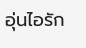อุ่นไอรัก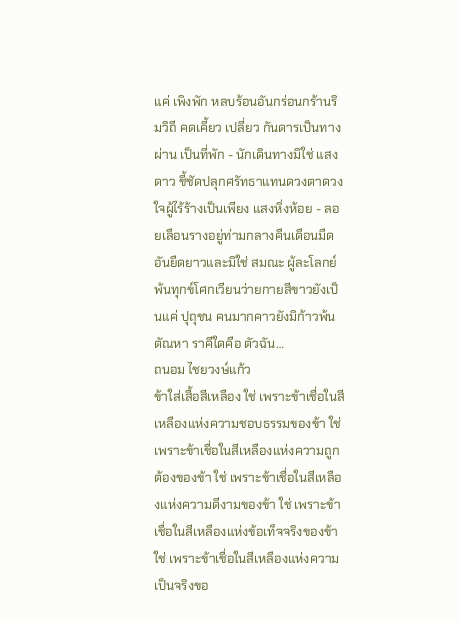แค่ เพิงพัก หลบร้อนอันกร่อนกร้านริมวิถี คดเคี้ยว เปลี่ยว กันดารเป็นทางผ่าน เป็นที่พัก - นักเดินทางมิใช่ แสงดาว ชี้ชัดปลุกศรัทธาแทนดวงตาดวงใจผู้ไร้ร้างเป็นเพียง แสงหิ่งห้อย - ลอยเลือนรางอยู่ท่ามกลางคืนเดือนมืดอันยืดยาวและมิใช่ สมณะ ผู้ละโลกย์พ้นทุกข์โศกเวียนว่ายกายสีขาวยังเป็นแค่ ปุถุชน คนมากคาวยังมิก้าวพ้น ตัณหา ราคีใดคือ ตัวฉัน…
ถนอม ไชยวงษ์แก้ว
ข้าใส่เสื้อสีเหลือง ใช่ เพราะข้าเชื่อในสีเหลืองแห่งความชอบธรรมของข้า ใช่ เพราะข้าเชื่อในสีเหลืองแห่งความถูกต้องของข้า ใช่ เพราะข้าเชื่อในสีเหลืองแห่งความดีงามของข้า ใช่ เพราะข้าเชื่อในสีเหลืองแห่งข้อเท็จจริงของข้า ใช่ เพราะข้าเชื่อในสีเหลืองแห่งความเป็นจริงขอ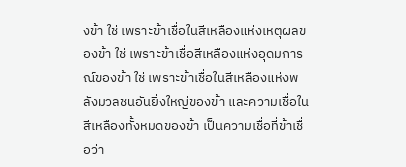งข้า ใช่ เพราะข้าเชื่อในสีเหลืองแห่งเหตุผลของข้า ใช่ เพราะข้าเชื่อสีเหลืองแห่งอุดมการณ์ของข้า ใช่ เพราะข้าเชื่อในสีเหลืองแห่งพลังมวลชนอันยิ่งใหญ่ของข้า และความเชื่อในสีเหลืองทั้งหมดของข้า เป็นความเชื่อที่ข้าเชื่อว่า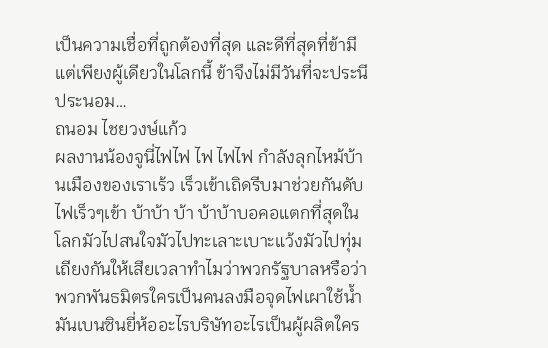เป็นความเชื่อที่ถูกต้องที่สุด และดีที่สุดที่ข้ามี แต่เพียงผู้เดียวในโลกนี้ ข้าจึงไม่มีวันที่จะประนีประนอม…
ถนอม ไชยวงษ์แก้ว
ผลงานน้องจูนี่ไฟไฟ ไฟ ไฟไฟ กำลังลุกไหม้บ้านเมืองของเราเร้ว เร็วเข้าเถิดรีบมาช่วยกันดับไฟเร็วๆเข้า บ้าบ้า บ้า บ้าบ้าบอคอแตกที่สุดในโลกมัวไปสนใจมัวไปทะเลาะเบาะแว้งมัวไปทุ่มเถียงกันให้เสียเวลาทำไมว่าพวกรัฐบาลหรือว่าพวกพันธมิตรใครเป็นคนลงมือจุดไฟเผาใช้น้ำมันเบนซินยี่ห้ออะไรบริษัทอะไรเป็นผู้ผลิตใคร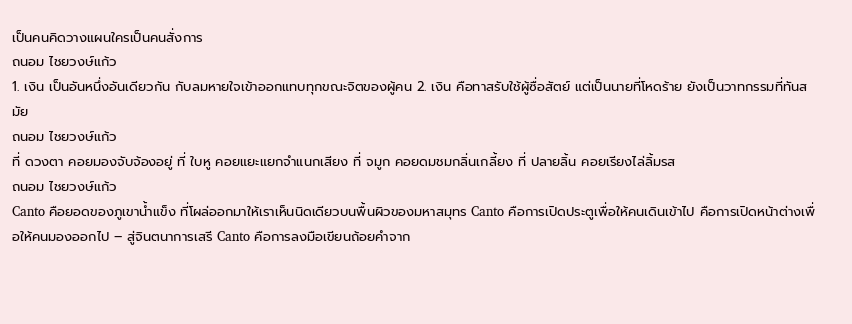เป็นคนคิดวางแผนใครเป็นคนสั่งการ
ถนอม ไชยวงษ์แก้ว
1. เงิน เป็นอันหนึ่งอันเดียวกัน กับลมหายใจเข้าออกแทบทุกขณะจิตของผู้คน 2. เงิน คือทาสรับใช้ผู้ซื่อสัตย์ แต่เป็นนายที่โหดร้าย ยังเป็นวาทกรรมที่ทันสมัย
ถนอม ไชยวงษ์แก้ว
ที่ ดวงตา คอยมองจับจ้องอยู่ ที่ ใบหู คอยแยะแยกจำแนกเสียง ที่ จมูก คอยดมชมกลิ่นเกลี้ยง ที่ ปลายลิ้น คอยเรียงไล่ลิ้มรส
ถนอม ไชยวงษ์แก้ว
Canto คือยอดของภูเขาน้ำแข็ง ที่โผล่ออกมาให้เราเห็นนิดเดียวบนพื้นผิวของมหาสมุทร Canto คือการเปิดประตูเพื่อให้คนเดินเข้าไป คือการเปิดหน้าต่างเพื่อให้คนมองออกไป – สู่จินตนาการเสรี Canto คือการลงมือเขียนถ้อยคำจาก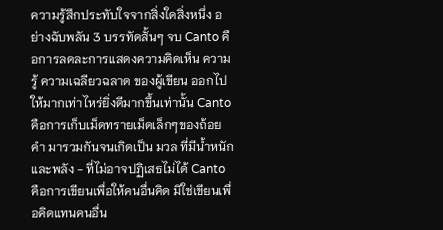ความรู้สึกประทับใจจากสิ่งใดสิ่งหนึ่ง อย่างฉับพลัน 3 บรรทัดสั้นๆ จบ Canto คือการลดละการแสดงความคิดเห็น ความรู้ ความเฉลียวฉลาด ของผู้เขียน ออกไปให้มากเท่าไหร่ยิ่งดีมากขึ้นเท่านั้น Canto คือการเก็บเม็ดทรายเม็ดเล็กๆของถ้อยคำ มารวมกันจนเกิดเป็น มวล ที่มีน้ำหนักและพลัง - ที่ไม่อาจปฏิเสธไม่ได้ Canto คือการเขียนเพื่อให้คนอื่นคิด มิใช่เขียนเพื่อคิดแทนคนอื่น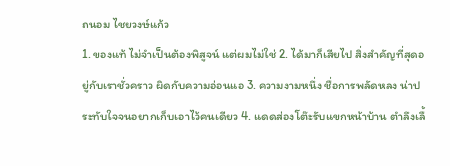ถนอม ไชยวงษ์แก้ว
1. ของแท้ ไม่จำเป็นต้องพิสูจน์ แต่ผมไม่ใช่ 2. ได้มาก็เสียไป สิ่งสำคัญที่สุดอยู่กับเราชั่วคราว ผิดกับความอ่อนแอ 3. ความงามหนึ่ง ชื่อการพลัดหลง น่าประทับใจจนอยากเก็บเอาไว้คนเดียว 4. แดดส่องโต๊ะรับแขกหน้าบ้าน ตำลึงเลื้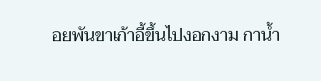อยพันขาเก้าอี้ขึ้นไปงอกงาม กาน้ำ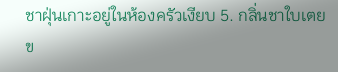ชาฝุ่นเกาะอยู่ในห้องครัวเงียบ 5. กลิ่นชาใบเตย ข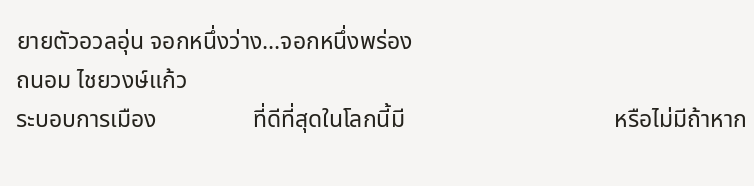ยายตัวอวลอุ่น จอกหนึ่งว่าง...จอกหนึ่งพร่อง
ถนอม ไชยวงษ์แก้ว
ระบอบการเมือง                ที่ดีที่สุดในโลกนี้มี                                   หรือไม่มีถ้าหาก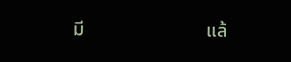มี                          แล้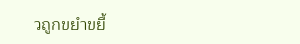วถูกขยำขยี้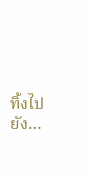ทิ้งไปยัง…